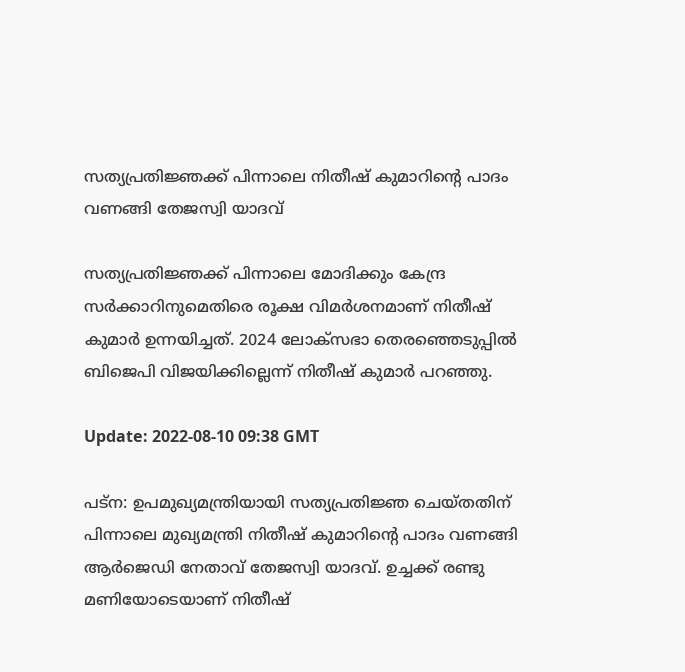സത്യപ്രതിജ്ഞക്ക് പിന്നാലെ നിതീഷ് കുമാറിന്റെ പാദം വണങ്ങി തേജസ്വി യാദവ്

സത്യപ്രതിജ്ഞക്ക് പിന്നാലെ മോദിക്കും കേന്ദ്ര സർക്കാറിനുമെതിരെ രൂക്ഷ വിമർശനമാണ് നിതീഷ് കുമാർ ഉന്നയിച്ചത്. 2024 ലോക്‌സഭാ തെരഞ്ഞെടുപ്പിൽ ബിജെപി വിജയിക്കില്ലെന്ന് നിതീഷ് കുമാർ പറഞ്ഞു.

Update: 2022-08-10 09:38 GMT

പട്‌ന: ഉപമുഖ്യമന്ത്രിയായി സത്യപ്രതിജ്ഞ ചെയ്തതിന് പിന്നാലെ മുഖ്യമന്ത്രി നിതീഷ് കുമാറിന്റെ പാദം വണങ്ങി ആർജെഡി നേതാവ് തേജസ്വി യാദവ്. ഉച്ചക്ക് രണ്ടു മണിയോടെയാണ് നിതീഷ്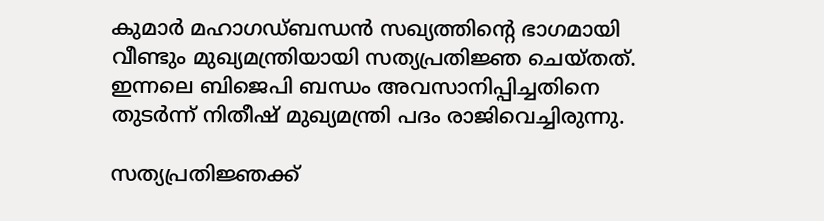കുമാർ മഹാഗഡ്ബന്ധൻ സഖ്യത്തിന്റെ ഭാഗമായി വീണ്ടും മുഖ്യമന്ത്രിയായി സത്യപ്രതിജ്ഞ ചെയ്തത്. ഇന്നലെ ബിജെപി ബന്ധം അവസാനിപ്പിച്ചതിനെ തുടർന്ന് നിതീഷ് മുഖ്യമന്ത്രി പദം രാജിവെച്ചിരുന്നു.

സത്യപ്രതിജ്ഞക്ക്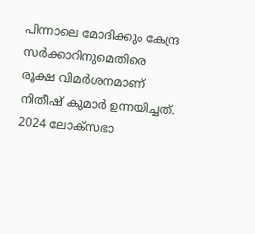പിന്നാലെ മോദിക്കും കേന്ദ്ര സർക്കാറിനുമെതിരെ രൂക്ഷ വിമർശനമാണ് നിതീഷ് കുമാർ ഉന്നയിച്ചത്. 2024 ലോക്‌സഭാ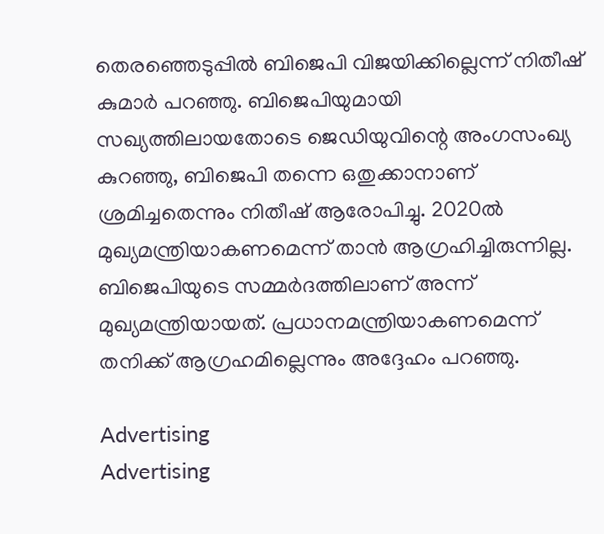തെരഞ്ഞെടുപ്പിൽ ബിജെപി വിജയിക്കില്ലെന്ന് നിതീഷ് കുമാർ പറഞ്ഞു. ബിജെപിയുമായി സഖ്യത്തിലായതോടെ ജെഡിയുവിന്റെ അംഗസംഖ്യ കുറഞ്ഞു, ബിജെപി തന്നെ ഒതുക്കാനാണ് ശ്രമിച്ചതെന്നും നിതീഷ് ആരോപിച്ചു. 2020ൽ മുഖ്യമന്ത്രിയാകണമെന്ന് താൻ ആഗ്രഹിച്ചിരുന്നില്ല. ബിജെപിയുടെ സമ്മർദത്തിലാണ് അന്ന് മുഖ്യമന്ത്രിയായത്. പ്രധാനമന്ത്രിയാകണമെന്ന് തനിക്ക് ആഗ്രഹമില്ലെന്നും അദ്ദേഹം പറഞ്ഞു.

Advertising
Advertising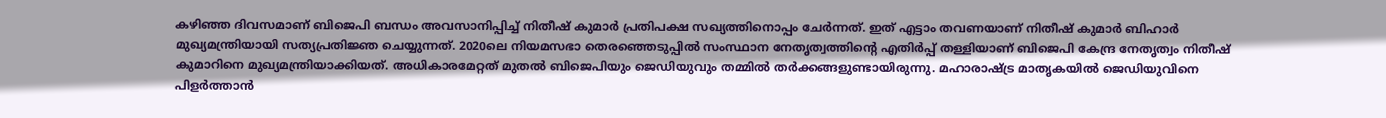കഴിഞ്ഞ ദിവസമാണ് ബിജെപി ബന്ധം അവസാനിപ്പിച്ച് നിതീഷ് കുമാർ പ്രതിപക്ഷ സഖ്യത്തിനൊപ്പം ചേർന്നത്. ഇത് എട്ടാം തവണയാണ് നിതീഷ് കുമാർ ബിഹാർ മുഖ്യമന്ത്രിയായി സത്യപ്രതിജ്ഞ ചെയ്യുന്നത്. 2020ലെ നിയമസഭാ തെരഞ്ഞെടുപ്പിൽ സംസ്ഥാന നേതൃത്വത്തിന്റെ എതിർപ്പ് തള്ളിയാണ് ബിജെപി കേന്ദ്ര നേതൃത്വം നിതീഷ് കുമാറിനെ മുഖ്യമന്ത്രിയാക്കിയത്. അധികാരമേറ്റത് മുതൽ ബിജെപിയും ജെഡിയുവും തമ്മിൽ തർക്കങ്ങളുണ്ടായിരുന്നു. മഹാരാഷ്ട്ര മാതൃകയിൽ ജെഡിയുവിനെ പിളർത്താൻ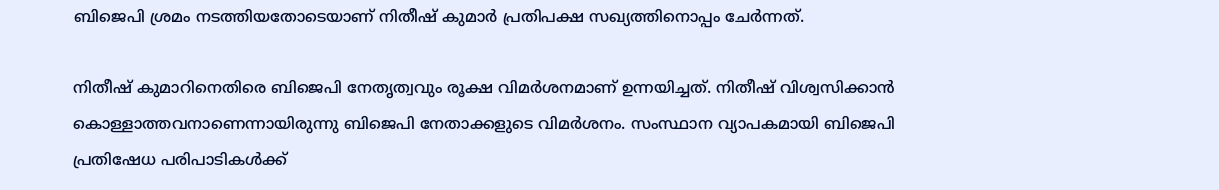ബിജെപി ശ്രമം നടത്തിയതോടെയാണ് നിതീഷ് കുമാർ പ്രതിപക്ഷ സഖ്യത്തിനൊപ്പം ചേർന്നത്.

നിതീഷ് കുമാറിനെതിരെ ബിജെപി നേതൃത്വവും രൂക്ഷ വിമർശനമാണ് ഉന്നയിച്ചത്. നിതീഷ് വിശ്വസിക്കാൻ കൊള്ളാത്തവനാണെന്നായിരുന്നു ബിജെപി നേതാക്കളുടെ വിമർശനം. സംസ്ഥാന വ്യാപകമായി ബിജെപി പ്രതിഷേധ പരിപാടികൾക്ക്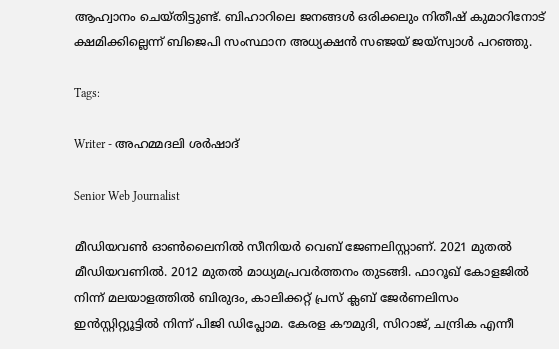ആഹ്വാനം ചെയ്തിട്ടുണ്ട്. ബിഹാറിലെ ജനങ്ങൾ ഒരിക്കലും നിതീഷ് കുമാറിനോട് ക്ഷമിക്കില്ലെന്ന് ബിജെപി സംസ്ഥാന അധ്യക്ഷൻ സഞ്ജയ് ജയ്‌സ്വാൾ പറഞ്ഞു.

Tags:

Writer - അഹമ്മദലി ശര്‍ഷാദ്

Senior Web Journalist

മീഡിയവൺ ഓൺലൈനിൽ സീനിയർ വെബ് ജേണലിസ്റ്റാണ്. 2021 മുതൽ മീഡിയവണിൽ. 2012 മുതൽ മാധ്യമപ്രവർത്തനം തുടങ്ങി. ഫാറൂഖ് കോളജിൽ നിന്ന് മലയാളത്തിൽ ബിരുദം, കാലിക്കറ്റ് പ്രസ് ക്ലബ് ജേർണലിസം ഇൻസ്റ്റിറ്റ്യൂട്ടിൽ നിന്ന് പിജി ഡിപ്ലോമ. കേരള കൗമുദി, സിറാജ്, ചന്ദ്രിക എന്നീ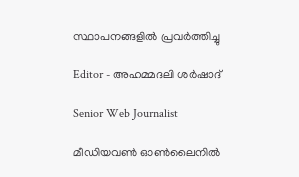സ്ഥാപനങ്ങളിൽ പ്രവർത്തിച്ചു

Editor - അഹമ്മദലി ശര്‍ഷാദ്

Senior Web Journalist

മീഡിയവൺ ഓൺലൈനിൽ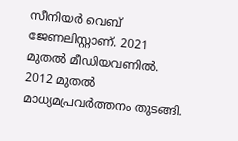സീനിയർ വെബ് ജേണലിസ്റ്റാണ്. 2021 മുതൽ മീഡിയവണിൽ. 2012 മുതൽ മാധ്യമപ്രവർത്തനം തുടങ്ങി.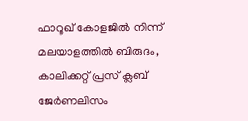ഫാറൂഖ് കോളജിൽ നിന്ന് മലയാളത്തിൽ ബിരുദം, കാലിക്കറ്റ് പ്രസ് ക്ലബ് ജേർണലിസം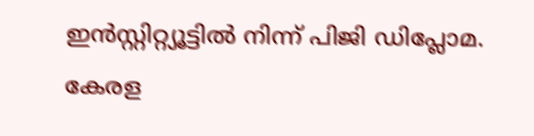ഇൻസ്റ്റിറ്റ്യൂട്ടിൽ നിന്ന് പിജി ഡിപ്ലോമ. കേരള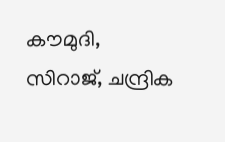കൗമുദി, സിറാജ്, ചന്ദ്രിക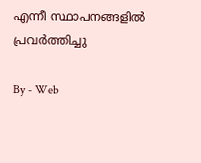എന്നീ സ്ഥാപനങ്ങളിൽ പ്രവർത്തിച്ചു

By - Web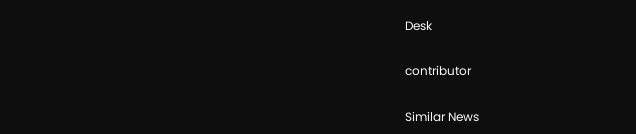Desk

contributor

Similar News